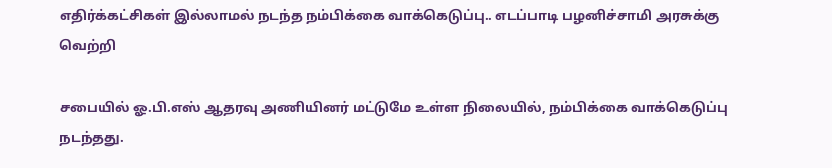எதிர்க்கட்சிகள் இல்லாமல் நடந்த நம்பிக்கை வாக்கெடுப்பு.. எடப்பாடி பழனிச்சாமி அரசுக்கு வெற்றி

சபையில் ஓ.பி.எஸ் ஆதரவு அணியினர் மட்டுமே உள்ள நிலையில், நம்பிக்கை வாக்கெடுப்பு நடந்தது.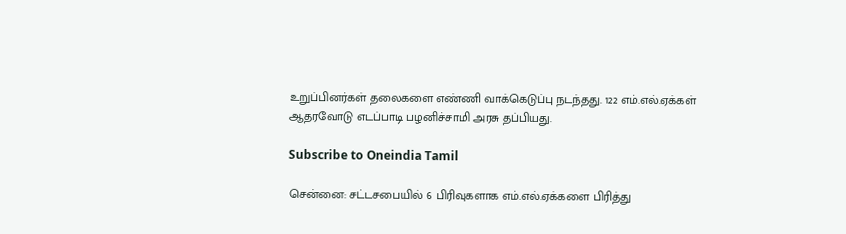உறுப்பினர்கள் தலைகளை எண்ணி வாக்கெடுப்பு நடந்தது. 122 எம்.எல்.ஏக்கள் ஆதரவோடு எடப்பாடி பழனிச்சாமி அரசு தப்பியது.

Subscribe to Oneindia Tamil

சென்னை: சட்டசபையில் 6 பிரிவுகளாக எம்.எல்.ஏக்களை பிரித்து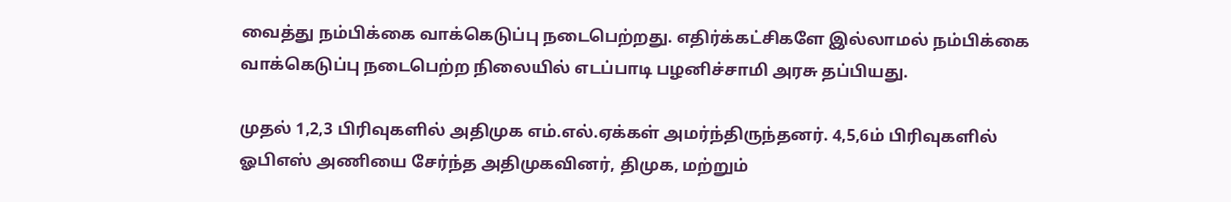வைத்து நம்பிக்கை வாக்கெடுப்பு நடைபெற்றது. எதிர்க்கட்சிகளே இல்லாமல் நம்பிக்கை வாக்கெடுப்பு நடைபெற்ற நிலையில் எடப்பாடி பழனிச்சாமி அரசு தப்பியது.

முதல் 1,2,3 பிரிவுகளில் அதிமுக எம்.எல்.ஏக்கள் அமர்ந்திருந்தனர். 4,5,6ம் பிரிவுகளில் ஓபிஎஸ் அணியை சேர்ந்த அதிமுகவினர், திமுக, மற்றும்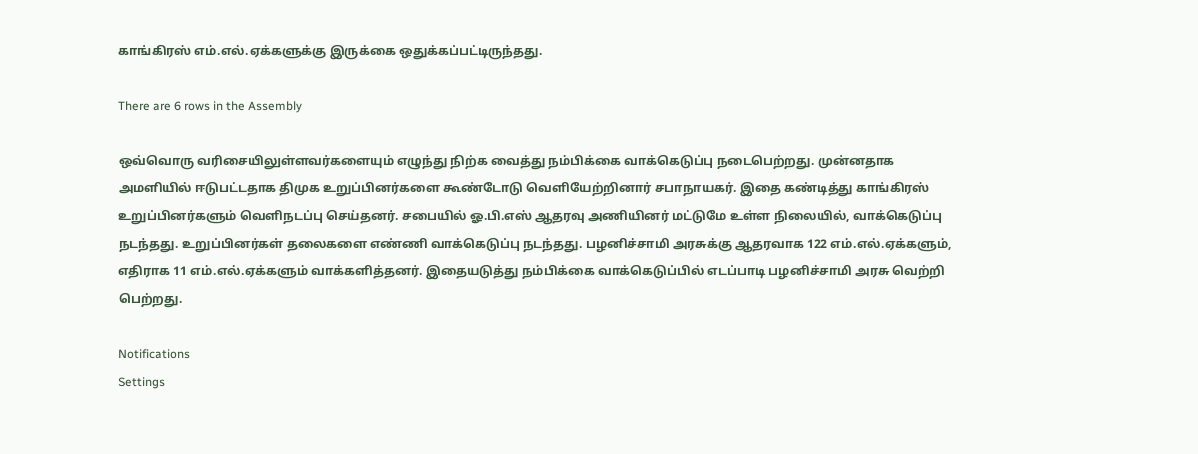காங்கிரஸ் எம்.எல்.ஏக்களுக்கு இருக்கை ஒதுக்கப்பட்டிருந்தது.

There are 6 rows in the Assembly

ஒவ்வொரு வரிசையிலுள்ளவர்களையும் எழுந்து நிற்க வைத்து நம்பிக்கை வாக்கெடுப்பு நடைபெற்றது. முன்னதாக அமளியில் ஈடுபட்டதாக திமுக உறுப்பினர்களை கூண்டோடு வெளியேற்றினார் சபாநாயகர். இதை கண்டித்து காங்கிரஸ் உறுப்பினர்களும் வெளிநடப்பு செய்தனர். சபையில் ஓ.பி.எஸ் ஆதரவு அணியினர் மட்டுமே உள்ள நிலையில், வாக்கெடுப்பு நடந்தது. உறுப்பினர்கள் தலைகளை எண்ணி வாக்கெடுப்பு நடந்தது. பழனிச்சாமி அரசுக்கு ஆதரவாக 122 எம்.எல்.ஏக்களும், எதிராக 11 எம்.எல்.ஏக்களும் வாக்களித்தனர். இதையடுத்து நம்பிக்கை வாக்கெடுப்பில் எடப்பாடி பழனிச்சாமி அரசு வெற்றி பெற்றது.

Notifications
Settings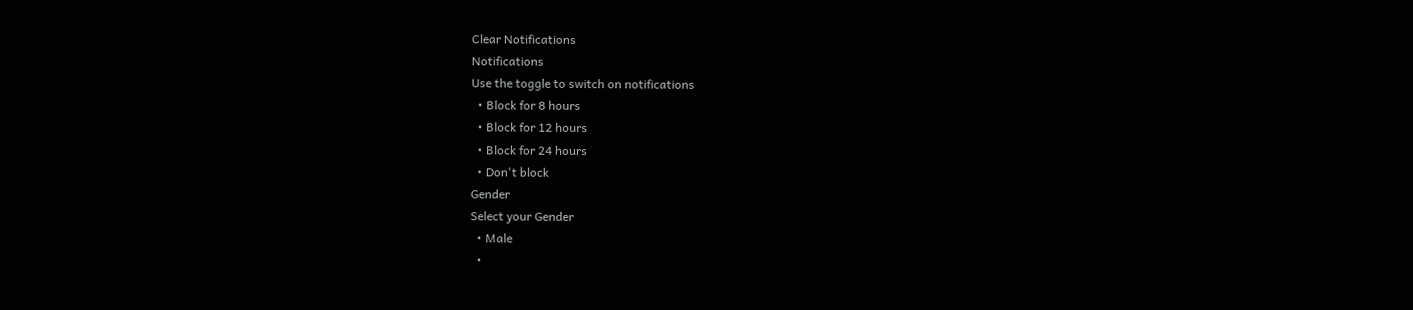Clear Notifications
Notifications
Use the toggle to switch on notifications
  • Block for 8 hours
  • Block for 12 hours
  • Block for 24 hours
  • Don't block
Gender
Select your Gender
  • Male
  •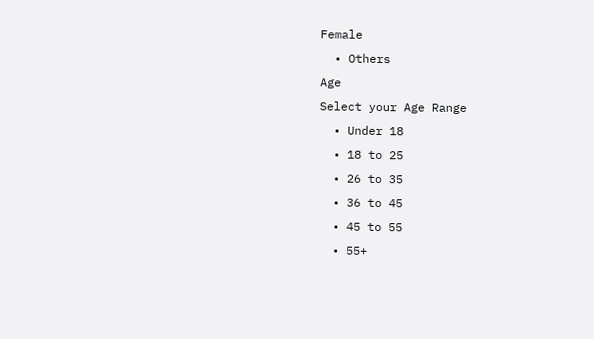Female
  • Others
Age
Select your Age Range
  • Under 18
  • 18 to 25
  • 26 to 35
  • 36 to 45
  • 45 to 55
  • 55+